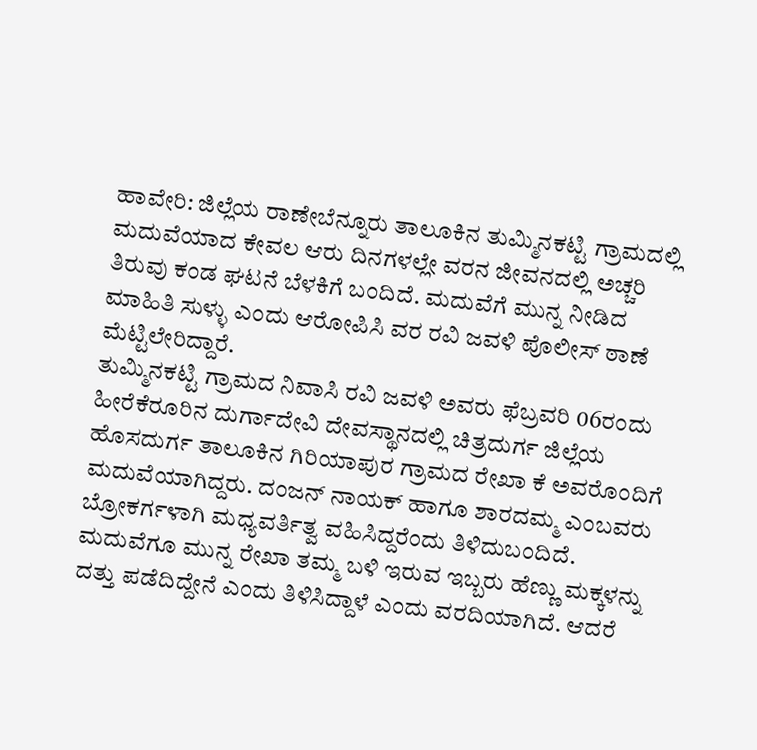ಹಾವೇರಿ: ಜಿಲ್ಲೆಯ ರಾಣೇಬೆನ್ನೂರು ತಾಲೂಕಿನ ತುಮ್ಮಿನಕಟ್ಟಿ ಗ್ರಾಮದಲ್ಲಿ ಮದುವೆಯಾದ ಕೇವಲ ಆರು ದಿನಗಳಲ್ಲೇ ವರನ ಜೀವನದಲ್ಲಿ ಅಚ್ಚರಿ ತಿರುವು ಕಂಡ ಘಟನೆ ಬೆಳಕಿಗೆ ಬಂದಿದೆ. ಮದುವೆಗೆ ಮುನ್ನ ನೀಡಿದ ಮಾಹಿತಿ ಸುಳ್ಳು ಎಂದು ಆರೋಪಿಸಿ ವರ ರವಿ ಜವಳಿ ಪೊಲೀಸ್ ಠಾಣೆ ಮೆಟ್ಟಿಲೇರಿದ್ದಾರೆ.
ತುಮ್ಮಿನಕಟ್ಟಿ ಗ್ರಾಮದ ನಿವಾಸಿ ರವಿ ಜವಳಿ ಅವರು ಫೆಬ್ರವರಿ 06ರಂದು ಹೀರೆಕೆರೂರಿನ ದುರ್ಗಾದೇವಿ ದೇವಸ್ಥಾನದಲ್ಲಿ ಚಿತ್ರದುರ್ಗ ಜಿಲ್ಲೆಯ ಹೊಸದುರ್ಗ ತಾಲೂಕಿನ ಗಿರಿಯಾಪುರ ಗ್ರಾಮದ ರೇಖಾ ಕೆ ಅವರೊಂದಿಗೆ ಮದುವೆಯಾಗಿದ್ದರು. ದಂಜನ್ ನಾಯಕ್ ಹಾಗೂ ಶಾರದಮ್ಮ ಎಂಬವರು ಬ್ರೋಕರ್ಗಳಾಗಿ ಮಧ್ಯವರ್ತಿತ್ವ ವಹಿಸಿದ್ದರೆಂದು ತಿಳಿದುಬಂದಿದೆ.
ಮದುವೆಗೂ ಮುನ್ನ ರೇಖಾ ತಮ್ಮ ಬಳಿ ಇರುವ ಇಬ್ಬರು ಹೆಣ್ಣು ಮಕ್ಕಳನ್ನು ದತ್ತು ಪಡೆದಿದ್ದೇನೆ ಎಂದು ತಿಳಿಸಿದ್ದಾಳೆ ಎಂದು ವರದಿಯಾಗಿದೆ. ಆದರೆ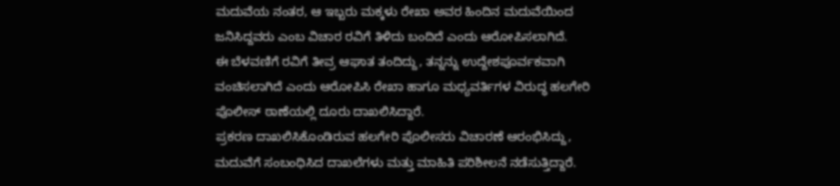ಮದುವೆಯ ನಂತರ, ಆ ಇಬ್ಬರು ಮಕ್ಕಳು ರೇಖಾ ಅವರ ಹಿಂದಿನ ಮದುವೆಯಿಂದ ಜನಿಸಿದ್ದವರು ಎಂಬ ವಿಚಾರ ರವಿಗೆ ತಿಳಿದು ಬಂದಿದೆ ಎಂದು ಆರೋಪಿಸಲಾಗಿದೆ.
ಈ ಬೆಳವಣಿಗೆ ರವಿಗೆ ತೀವ್ರ ಆಘಾತ ತಂದಿದ್ದು, ತನ್ನನ್ನು ಉದ್ದೇಶಪೂರ್ವಕವಾಗಿ ವಂಚಿಸಲಾಗಿದೆ ಎಂದು ಆರೋಪಿಸಿ ರೇಖಾ ಹಾಗೂ ಮಧ್ಯವರ್ತಿಗಳ ವಿರುದ್ಧ ಹಲಗೇರಿ ಪೊಲೀಸ್ ಠಾಣೆಯಲ್ಲಿ ದೂರು ದಾಖಲಿಸಿದ್ದಾರೆ.
ಪ್ರಕರಣ ದಾಖಲಿಸಿಕೊಂಡಿರುವ ಹಲಗೇರಿ ಪೊಲೀಸರು ವಿಚಾರಣೆ ಆರಂಭಿಸಿದ್ದು, ಮದುವೆಗೆ ಸಂಬಂಧಿಸಿದ ದಾಖಲೆಗಳು ಮತ್ತು ಮಾಹಿತಿ ಪರಿಶೀಲನೆ ನಡೆಸುತ್ತಿದ್ದಾರೆ.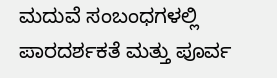ಮದುವೆ ಸಂಬಂಧಗಳಲ್ಲಿ ಪಾರದರ್ಶಕತೆ ಮತ್ತು ಪೂರ್ವ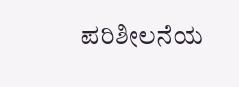ಪರಿಶೀಲನೆಯ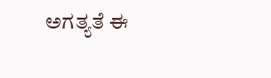ಅಗತ್ಯತೆ ಈ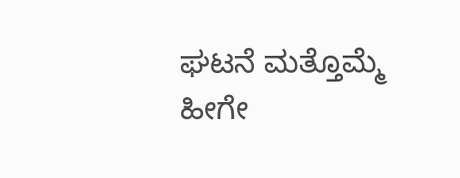ಘಟನೆ ಮತ್ತೊಮ್ಮೆ ಹೀಗೇ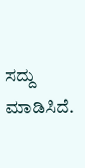ಸದ್ದು ಮಾಡಿಸಿದೆ.